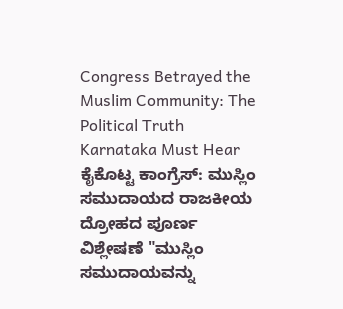Congress Betrayed the Muslim Community: The Political Truth Karnataka Must Hear
ಕೈಕೊಟ್ಟ ಕಾಂಗ್ರೆಸ್: ಮುಸ್ಲಿಂ ಸಮುದಾಯದ ರಾಜಕೀಯ ದ್ರೋಹದ ಪೂರ್ಣ ವಿಶ್ಲೇಷಣೆ "ಮುಸ್ಲಿಂ ಸಮುದಾಯವನ್ನು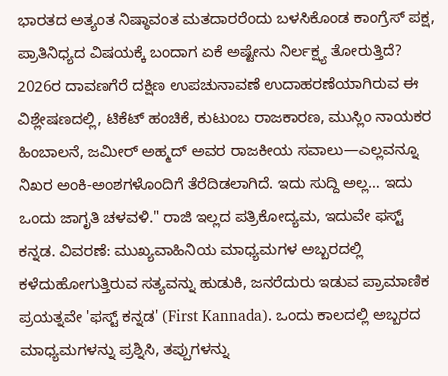ಭಾರತದ ಅತ್ಯಂತ ನಿಷ್ಠಾವಂತ ಮತದಾರರೆಂದು ಬಳಸಿಕೊಂಡ ಕಾಂಗ್ರೆಸ್ ಪಕ್ಷ, ಪ್ರಾತಿನಿಧ್ಯದ ವಿಷಯಕ್ಕೆ ಬಂದಾಗ ಏಕೆ ಅಷ್ಟೇನು ನಿರ್ಲಕ್ಷ್ಯ ತೋರುತ್ತಿದೆ? 2026ರ ದಾವಣಗೆರೆ ದಕ್ಷಿಣ ಉಪಚುನಾವಣೆ ಉದಾಹರಣೆಯಾಗಿರುವ ಈ ವಿಶ್ಲೇಷಣದಲ್ಲಿ, ಟಿಕೆಟ್ ಹಂಚಿಕೆ, ಕುಟುಂಬ ರಾಜಕಾರಣ, ಮುಸ್ಲಿಂ ನಾಯಕರ ಹಿಂಬಾಲನೆ, ಜಮೀರ್ ಅಹ್ಮದ್ ಅವರ ರಾಜಕೀಯ ಸವಾಲು—ಎಲ್ಲವನ್ನೂ ನಿಖರ ಅಂಕಿ-ಅಂಶಗಳೊಂದಿಗೆ ತೆರೆದಿಡಲಾಗಿದೆ. ಇದು ಸುದ್ದಿ ಅಲ್ಲ… ಇದು ಒಂದು ಜಾಗೃತಿ ಚಳವಳಿ." ರಾಜಿ ಇಲ್ಲದ ಪತ್ರಿಕೋದ್ಯಮ, ಇದುವೇ ಫಸ್ಟ್ ಕನ್ನಡ. ವಿವರಣೆ: ಮುಖ್ಯವಾಹಿನಿಯ ಮಾಧ್ಯಮಗಳ ಅಬ್ಬರದಲ್ಲಿ ಕಳೆದುಹೋಗುತ್ತಿರುವ ಸತ್ಯವನ್ನು ಹುಡುಕಿ, ಜನರೆದುರು ಇಡುವ ಪ್ರಾಮಾಣಿಕ ಪ್ರಯತ್ನವೇ 'ಫಸ್ಟ್ ಕನ್ನಡ' (First Kannada). ಒಂದು ಕಾಲದಲ್ಲಿ ಅಬ್ಬರದ ಮಾಧ್ಯಮಗಳನ್ನು ಪ್ರಶ್ನಿಸಿ, ತಪ್ಪುಗಳನ್ನು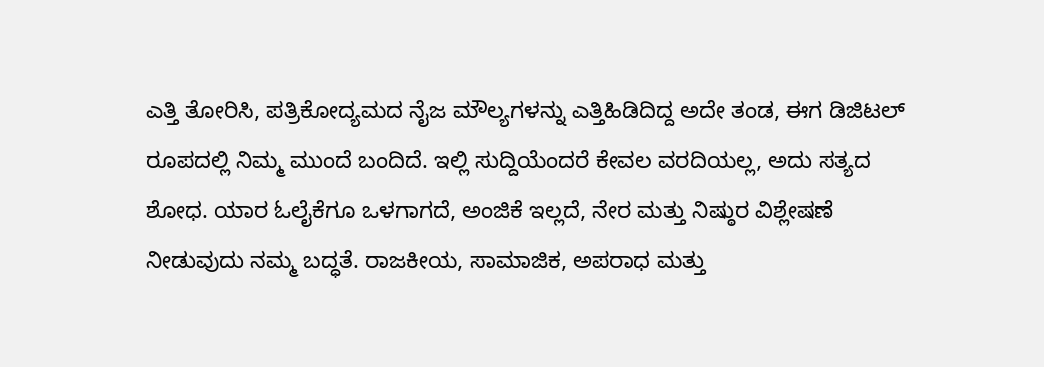ಎತ್ತಿ ತೋರಿಸಿ, ಪತ್ರಿಕೋದ್ಯಮದ ನೈಜ ಮೌಲ್ಯಗಳನ್ನು ಎತ್ತಿಹಿಡಿದಿದ್ದ ಅದೇ ತಂಡ, ಈಗ ಡಿಜಿಟಲ್ ರೂಪದಲ್ಲಿ ನಿಮ್ಮ ಮುಂದೆ ಬಂದಿದೆ. ಇಲ್ಲಿ ಸುದ್ದಿಯೆಂದರೆ ಕೇವಲ ವರದಿಯಲ್ಲ, ಅದು ಸತ್ಯದ ಶೋಧ. ಯಾರ ಓಲೈಕೆಗೂ ಒಳಗಾಗದೆ, ಅಂಜಿಕೆ ಇಲ್ಲದೆ, ನೇರ ಮತ್ತು ನಿಷ್ಠುರ ವಿಶ್ಲೇಷಣೆ ನೀಡುವುದು ನಮ್ಮ ಬದ್ಧತೆ. ರಾಜಕೀಯ, ಸಾಮಾಜಿಕ, ಅಪರಾಧ ಮತ್ತು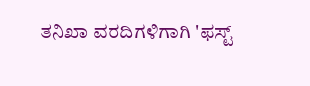ತನಿಖಾ ವರದಿಗಳಿಗಾಗಿ 'ಫಸ್ಟ್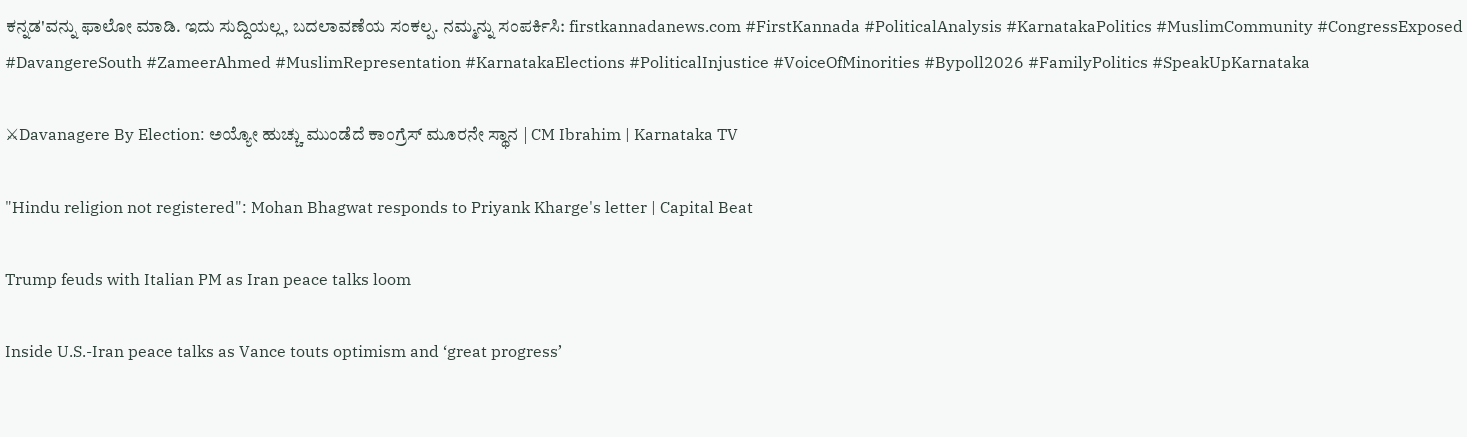ಕನ್ನಡ'ವನ್ನು ಫಾಲೋ ಮಾಡಿ. ಇದು ಸುದ್ದಿಯಲ್ಲ, ಬದಲಾವಣೆಯ ಸಂಕಲ್ಪ. ನಮ್ಮನ್ನು ಸಂಪರ್ಕಿಸಿ: firstkannadanews.com #FirstKannada #PoliticalAnalysis #KarnatakaPolitics #MuslimCommunity #CongressExposed #DavangereSouth #ZameerAhmed #MuslimRepresentation #KarnatakaElections #PoliticalInjustice #VoiceOfMinorities #Bypoll2026 #FamilyPolitics #SpeakUpKarnataka

⚔Davanagere By Election: ಅಯ್ಯೋ ಹುಚ್ಚು ಮುಂಡೆದೆ ಕಾಂಗ್ರೆಸ್ ಮೂರನೇ ಸ್ಥಾನ | CM Ibrahim | Karnataka TV

"Hindu religion not registered": Mohan Bhagwat responds to Priyank Kharge's letter | Capital Beat

Trump feuds with Italian PM as Iran peace talks loom

Inside U.S.-Iran peace talks as Vance touts optimism and ‘great progress’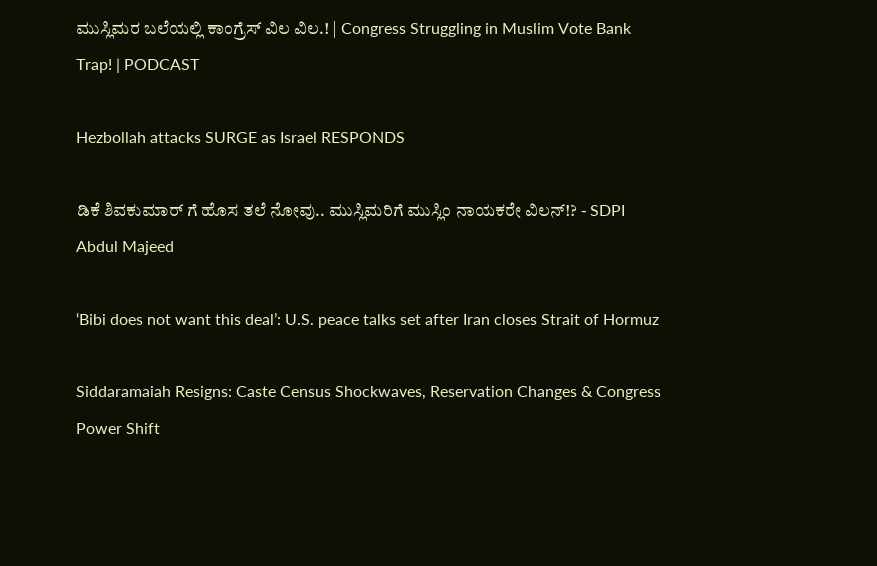ಮುಸ್ಲಿಮರ ಬಲೆಯಲ್ಲಿ ಕಾಂಗ್ರೆಸ್ ವಿಲ ವಿಲ.! | Congress Struggling in Muslim Vote Bank Trap! | PODCAST

Hezbollah attacks SURGE as Israel RESPONDS

ಡಿಕೆ ಶಿವಕುಮಾರ್ ಗೆ ಹೊಸ ತಲೆ ನೋವು.. ಮುಸ್ಲಿಮರಿಗೆ ಮುಸ್ಲಿಂ ನಾಯಕರೇ ವಿಲನ್!? - SDPI Abdul Majeed

‘Bibi does not want this deal’: U.S. peace talks set after Iran closes Strait of Hormuz

Siddaramaiah Resigns: Caste Census Shockwaves, Reservation Changes & Congress Power Shift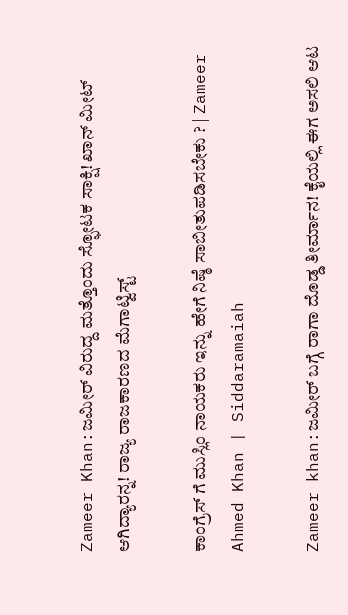Zameer Khan:ಜಮೀರ್ ವಿರುದ್ದ ಮತ್ತೊಂದು ಸ್ಫೋಟಕ ಸಾಕ್ಷಿ! ಖಾನ್ ಮೀಟ್ ಆಗಿದ್ಯಾರನ್ನ! ರಾಜ್ಯ ರಾಜಕಾರಣದ ಮೆಗಾಟ್ವಿಸ್ಟ್

ಕಾಂಗ್ರೆಸ್ ಗೆ ಮುಸ್ಲಿಂ ನಾಯಕರು ಇನ್ನು ಹೇಗೆ ನಿಷ್ಠೆ ಸಾಬೀತುಪಡಿಸಬೇಕು ? | Zameer Ahmed Khan | Siddaramaiah

Zameer khan:ಜಮೀರ್ ಬಗ್ಗೆ ರಾಗಾ ದೊಡ್ಡ ತೀರ್ಮಾನ! ಕೈಯಲ್ಲಿ ಈಗ ಅಸಲಿ ಆಟ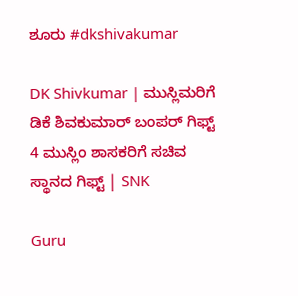ಶೂರು #dkshivakumar

DK Shivkumar | ಮುಸ್ಲಿಮರಿಗೆ ಡಿಕೆ ಶಿವಕುಮಾರ್ ಬಂಪರ್ ಗಿಫ್ಟ್ 4 ಮುಸ್ಲಿಂ ಶಾಸಕರಿಗೆ ಸಚಿವ ಸ್ಥಾನದ ಗಿಫ್ಟ್ | SNK

Guru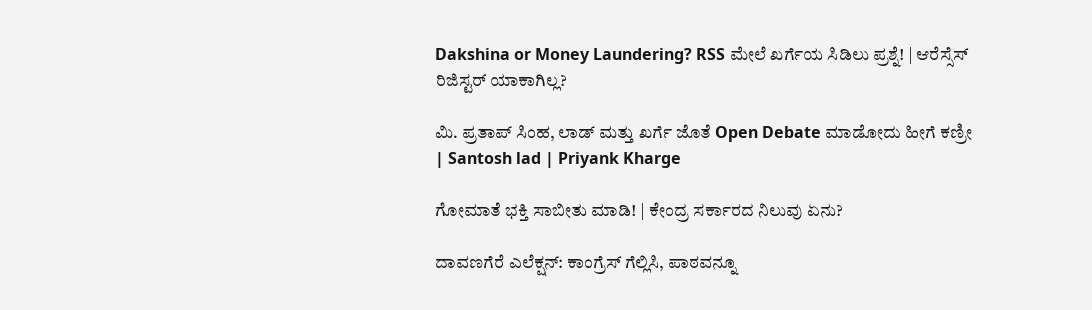Dakshina or Money Laundering? RSS ಮೇಲೆ ಖರ್ಗೆಯ ಸಿಡಿಲು ಪ್ರಶ್ನೆ! | ಆರೆಸ್ಸೆಸ್ ರಿಜಿಸ್ಟರ್ ಯಾಕಾಗಿಲ್ಲ?

ಮಿ. ಪ್ರತಾಪ್ ಸಿಂಹ, ಲಾಡ್ ಮತ್ತು ಖರ್ಗೆ ಜೊತೆ Open Debate ಮಾಡೋದು ಹೀಗೆ ಕಣ್ರೀ | Santosh lad | Priyank Kharge

ಗೋಮಾತೆ ಭಕ್ತಿ ಸಾಬೀತು ಮಾಡಿ! | ಕೇಂದ್ರ ಸರ್ಕಾರದ ನಿಲುವು ಏನು?

ದಾವಣಗೆರೆ ಎಲೆಕ್ಷನ್: ಕಾಂಗ್ರೆಸ್ ಗೆಲ್ಲಿಸಿ, ಪಾಠವನ್ನೂ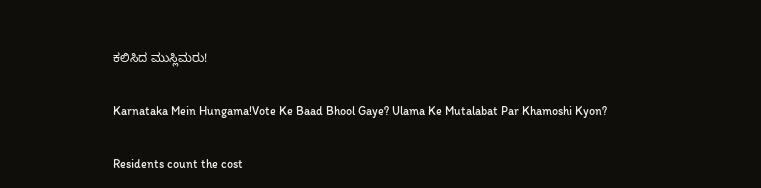ಕಲಿಸಿದ ಮುಸ್ಲಿಮರು!

Karnataka Mein Hungama!Vote Ke Baad Bhool Gaye? Ulama Ke Mutalabat Par Khamoshi Kyon?

Residents count the cost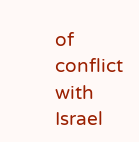of conflict with Israel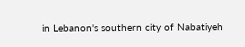in Lebanon's southern city of Nabatiyeh